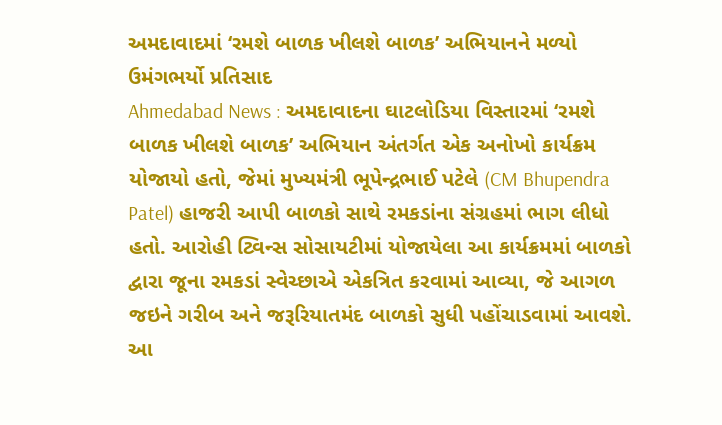અમદાવાદમાં ‘રમશે બાળક ખીલશે બાળક’ અભિયાનને મળ્યો ઉમંગભર્યો પ્રતિસાદ
Ahmedabad News : અમદાવાદના ઘાટલોડિયા વિસ્તારમાં ‘રમશે બાળક ખીલશે બાળક’ અભિયાન અંતર્ગત એક અનોખો કાર્યક્રમ યોજાયો હતો, જેમાં મુખ્યમંત્રી ભૂપેન્દ્રભાઈ પટેલે (CM Bhupendra Patel) હાજરી આપી બાળકો સાથે રમકડાંના સંગ્રહમાં ભાગ લીધો હતો. આરોહી ટ્વિન્સ સોસાયટીમાં યોજાયેલા આ કાર્યક્રમમાં બાળકો દ્વારા જૂના રમકડાં સ્વેચ્છાએ એકત્રિત કરવામાં આવ્યા, જે આગળ જઇને ગરીબ અને જરૂરિયાતમંદ બાળકો સુધી પહોંચાડવામાં આવશે. આ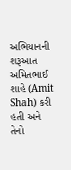અભિયાનની શરૂઆત અમિતભાઈ શાહે (Amit Shah) કરી હતી અને તેનો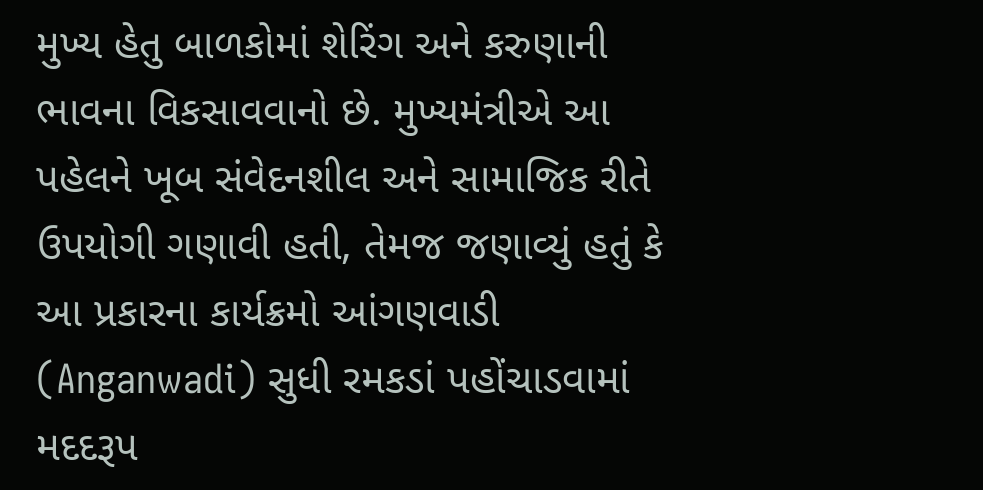મુખ્ય હેતુ બાળકોમાં શેરિંગ અને કરુણાની ભાવના વિકસાવવાનો છે. મુખ્યમંત્રીએ આ પહેલને ખૂબ સંવેદનશીલ અને સામાજિક રીતે ઉપયોગી ગણાવી હતી, તેમજ જણાવ્યું હતું કે આ પ્રકારના કાર્યક્રમો આંગણવાડી (Anganwadi) સુધી રમકડાં પહોંચાડવામાં મદદરૂપ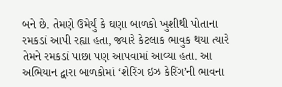બને છે. તેમણે ઉમેર્યું કે ઘણા બાળકો ખુશીથી પોતાના રમકડાં આપી રહ્યા હતા, જ્યારે કેટલાક ભાવુક થયા ત્યારે તેમને રમકડાં પાછા પણ આપવામાં આવ્યા હતા. આ અભિયાન દ્વારા બાળકોમાં ‘શેરિંગ ઇઝ કેરિંગ’ની ભાવના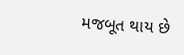મજબૂત થાય છે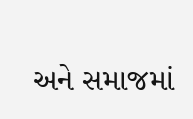અને સમાજમાં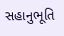સહાનુભૂતિ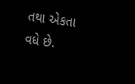તથા એકતા વધે છે.